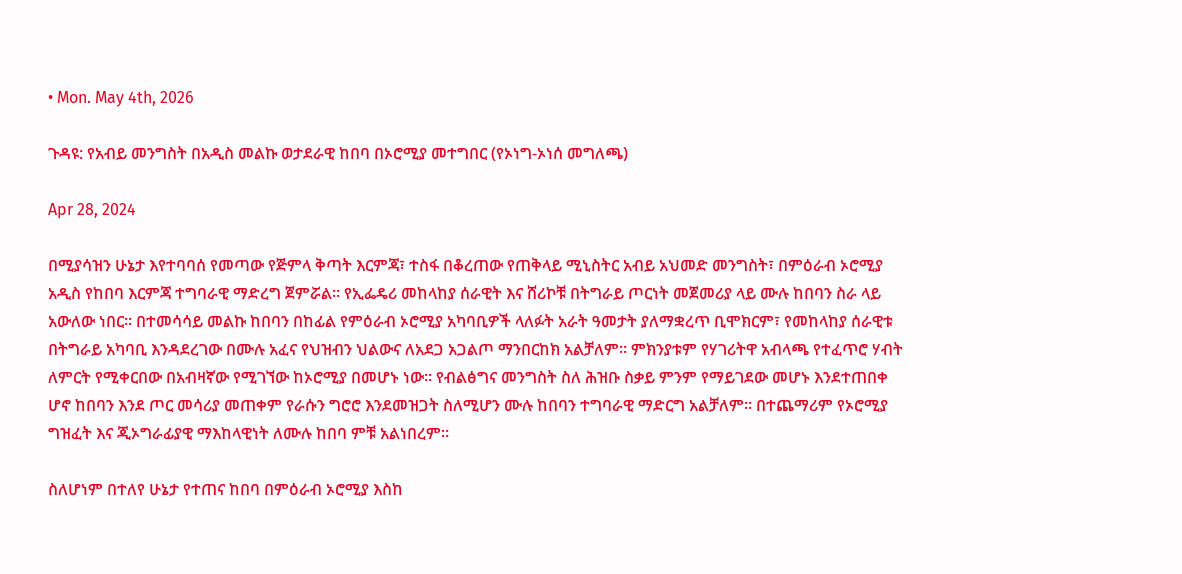• Mon. May 4th, 2026

ጉዳዩ: የአብይ መንግስት በአዲስ መልኩ ወታደራዊ ከበባ በኦሮሚያ መተግበር (የኦነግ-ኦነሰ መግለጫ)

Apr 28, 2024

በሚያሳዝን ሁኔታ እየተባባሰ የመጣው የጅምላ ቅጣት እርምጃ፣ ተስፋ በቆረጠው የጠቅላይ ሚኒስትር አብይ አህመድ መንግስት፣ በምዕራብ ኦሮሚያ አዲስ የከበባ እርምጃ ተግባራዊ ማድረግ ጀምሯል። የኢፌዴሪ መከላከያ ሰራዊት እና ሸሪኮቹ በትግራይ ጦርነት መጀመሪያ ላይ ሙሉ ከበባን ስራ ላይ አውለው ነበር። በተመሳሳይ መልኩ ከበባን በከፊል የምዕራብ ኦሮሚያ አካባቢዎች ላለፉት አራት ዓመታት ያለማቋረጥ ቢሞክርም፣ የመከላከያ ሰራዊቱ በትግራይ አካባቢ እንዳደረገው በሙሉ አፈና የህዝብን ህልውና ለአደጋ አጋልጦ ማንበርከክ አልቻለም። ምክንያቱም የሃገሪትዋ አብላጫ የተፈጥሮ ሃብት ለምርት የሚቀርበው በአብዛኛው የሚገኘው ከኦሮሚያ በመሆኑ ነው። የብልፅግና መንግስት ስለ ሕዝቡ ስቃይ ምንም የማይገደው መሆኑ እንደተጠበቀ ሆኖ ከበባን እንደ ጦር መሳሪያ መጠቀም የራሱን ግሮሮ እንደመዝጋት ስለሚሆን ሙሉ ከበባን ተግባራዊ ማድርግ አልቻለም። በተጨማሪም የኦሮሚያ ግዝፈት እና ጂኦግራፊያዊ ማእከላዊነት ለሙሉ ከበባ ምቹ አልነበረም።

ስለሆነም በተለየ ሁኔታ የተጠና ከበባ በምዕራብ ኦሮሚያ እስከ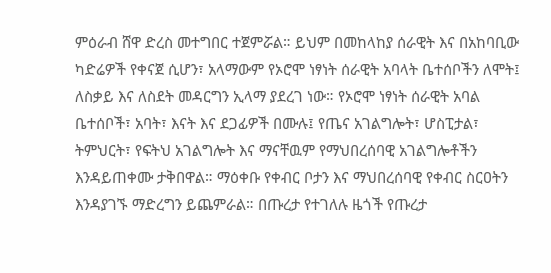ምዕራብ ሸዋ ድረስ መተግበር ተጀምሯል። ይህም በመከላከያ ሰራዊት እና በአከባቢው ካድሬዎች የቀናጀ ሲሆን፣ አላማውም የኦሮሞ ነፃነት ሰራዊት አባላት ቤተሰቦችን ለሞት፤ ለስቃይ እና ለስደት መዳርግን ኢላማ ያደረገ ነው። የኦሮሞ ነፃነት ሰራዊት አባል ቤተሰቦች፣ አባት፣ እናት እና ደጋፊዎች በሙሉ፤ የጤና አገልግሎት፣ ሆስፒታል፣ ትምህርት፣ የፍትህ አገልግሎት እና ማናቸዉም የማህበረሰባዊ አገልግሎቶችን እንዳይጠቀሙ ታቅበዋል። ማዕቀቡ የቀብር ቦታን እና ማህበረሰባዊ የቀብር ስርዐትን እንዳያገኙ ማድረግን ይጨምራል። በጡረታ የተገለሉ ዜጎች የጡረታ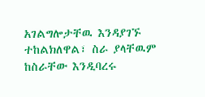አገልግሎታቸዉ እንዳያገኙ ተከልክለዋል፣ ስራ ያላቸዉም ከስራቸው እንዲባረሩ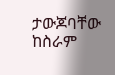ታውጆባቸው ከስራም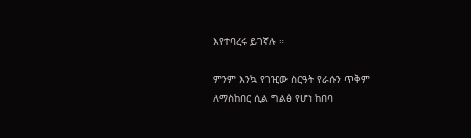እየተባረሩ ይገኛሉ ።

ምንም እንኳ የገዢው ስርዓት የራሱን ጥቅም ለማስከበር ሲል ግልፅ የሆነ ከበባ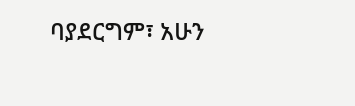ባያደርግም፣ አሁን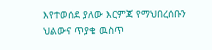እየተወሰደ ያለው እርምጃ የማህበረሰቡን ህልውና ጥያቄ ዉስጥ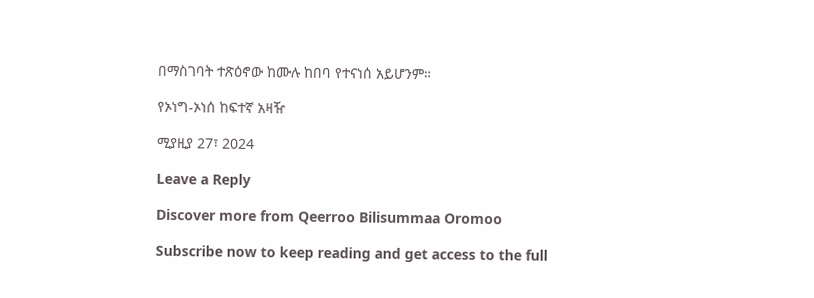በማስገባት ተጽዕኖው ከሙሉ ከበባ የተናነሰ አይሆንም።

የኦነግ-ኦነሰ ከፍተኛ አዛዥ

ሚያዚያ 27፣ 2024

Leave a Reply

Discover more from Qeerroo Bilisummaa Oromoo

Subscribe now to keep reading and get access to the full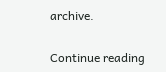archive.

Continue reading